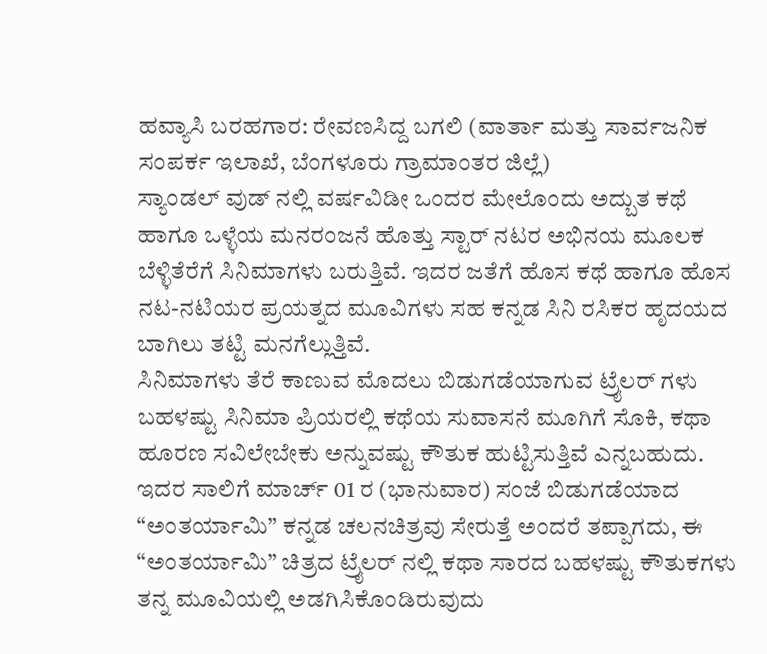ಹವ್ಯಾಸಿ ಬರಹಗಾರ: ರೇವಣಸಿದ್ದ ಬಗಲಿ (ವಾರ್ತಾ ಮತ್ತು ಸಾರ್ವಜನಿಕ ಸಂಪರ್ಕ ಇಲಾಖೆ, ಬೆಂಗಳೂರು ಗ್ರಾಮಾಂತರ ಜಿಲ್ಲೆ)
ಸ್ಯಾಂಡಲ್ ವುಡ್ ನಲ್ಲಿ ವರ್ಷವಿಡೀ ಒಂದರ ಮೇಲೊಂದು ಅದ್ಬುತ ಕಥೆ ಹಾಗೂ ಒಳ್ಳೆಯ ಮನರಂಜನೆ ಹೊತ್ತು ಸ್ಟಾರ್ ನಟರ ಅಭಿನಯ ಮೂಲಕ ಬೆಳ್ಳಿತೆರೆಗೆ ಸಿನಿಮಾಗಳು ಬರುತ್ತಿವೆ. ಇದರ ಜತೆಗೆ ಹೊಸ ಕಥೆ ಹಾಗೂ ಹೊಸ ನಟ-ನಟಿಯರ ಪ್ರಯತ್ನದ ಮೂವಿಗಳು ಸಹ ಕನ್ನಡ ಸಿನಿ ರಸಿಕರ ಹೃದಯದ ಬಾಗಿಲು ತಟ್ಟಿ ಮನಗೆಲ್ಲುತ್ತಿವೆ.
ಸಿನಿಮಾಗಳು ತೆರೆ ಕಾಣುವ ಮೊದಲು ಬಿಡುಗಡೆಯಾಗುವ ಟ್ರೈಲರ್ ಗಳು ಬಹಳಷ್ಟು ಸಿನಿಮಾ ಪ್ರಿಯರಲ್ಲಿ ಕಥೆಯ ಸುವಾಸನೆ ಮೂಗಿಗೆ ಸೊಕಿ, ಕಥಾ ಹೂರಣ ಸವಿಲೇಬೇಕು ಅನ್ನುವಷ್ಟು ಕೌತುಕ ಹುಟ್ಟಿಸುತ್ತಿವೆ ಎನ್ನಬಹುದು.
ಇದರ ಸಾಲಿಗೆ ಮಾರ್ಚ್ 01 ರ (ಭಾನುವಾರ) ಸಂಜೆ ಬಿಡುಗಡೆಯಾದ “ಅಂತರ್ಯಾಮಿ” ಕನ್ನಡ ಚಲನಚಿತ್ರವು ಸೇರುತ್ತೆ ಅಂದರೆ ತಪ್ಪಾಗದು, ಈ “ಅಂತರ್ಯಾಮಿ” ಚಿತ್ರದ ಟ್ರೈಲರ್ ನಲ್ಲಿ ಕಥಾ ಸಾರದ ಬಹಳಷ್ಟು ಕೌತುಕಗಳು ತನ್ನ ಮೂವಿಯಲ್ಲಿ ಅಡಗಿಸಿಕೊಂಡಿರುವುದು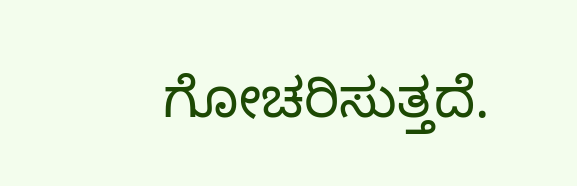ಗೋಚರಿಸುತ್ತದೆ.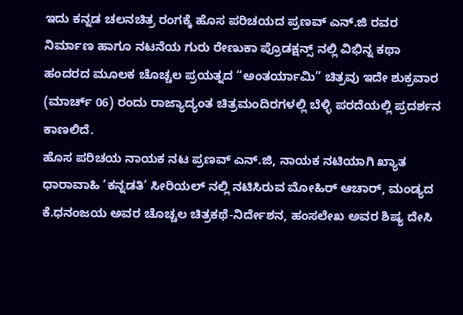ಇದು ಕನ್ನಡ ಚಲನಚಿತ್ರ ರಂಗಕ್ಕೆ ಹೊಸ ಪರಿಚಯದ ಪ್ರಣವ್ ಎನ್.ಜಿ ರವರ ನಿರ್ಮಾಣ ಹಾಗೂ ನಟನೆಯ ಗುರು ರೇಣುಕಾ ಪ್ರೊಡಕ್ಷನ್ಸ್ ನಲ್ಲಿ ವಿಭಿನ್ನ ಕಥಾ ಹಂದರದ ಮೂಲಕ ಚೊಚ್ಚಲ ಪ್ರಯತ್ನದ “ಅಂತರ್ಯಾಮಿ” ಚಿತ್ರವು ಇದೇ ಶುಕ್ರವಾರ (ಮಾರ್ಚ್ 06) ರಂದು ರಾಜ್ಯಾದ್ಯಂತ ಚಿತ್ರಮಂದಿರಗಳಲ್ಲಿ ಬೆಳ್ಳಿ ಪರದೆಯಲ್ಲಿ ಪ್ರದರ್ಶನ ಕಾಣಲಿದೆ.
ಹೊಸ ಪರಿಚಯ ನಾಯಕ ನಟ ಪ್ರಣವ್ ಎನ್.ಜಿ, ನಾಯಕ ನಟಿಯಾಗಿ ಖ್ಯಾತ ಧಾರಾವಾಹಿ ‘ಕನ್ನಡತಿ’ ಸೀರಿಯಲ್ ನಲ್ಲಿ ನಟಿಸಿರುವ ಮೋಹಿರ್ ಆಚಾರ್, ಮಂಡ್ಯದ ಕೆ.ಧನಂಜಯ ಅವರ ಚೊಚ್ಚಲ ಚಿತ್ರಕಥೆ-ನಿರ್ದೇಶನ, ಹಂಸಲೇಖ ಅವರ ಶಿಷ್ಯ ದೇಸಿ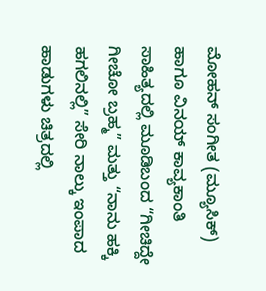ಮೋಹನ್ ಸಂಗೀತ (ಮ್ಯೂಸಿಕ್) ಹಾಗೂ ವಿನಯ್ ಕಾವ್ಯಕಾಂತಿ ಸಾಹಿತ್ಯದಲ್ಲಿ ಮೂಡಿಬಂದ “ಗೀಚಿದ್ದೇ ಗೀಚೋ ಬ್ರಹ್ಮ” ಮತ್ತು “ನಾನು ಹಕ್ಕಿ ಹಗಲಿನಲ್ಲಿ” ಸೇರಿ ನಾಲ್ಕು ಇಂಪಾದ ಹಾಡುಗಳು ಚಿತ್ರದಲ್ಲಿ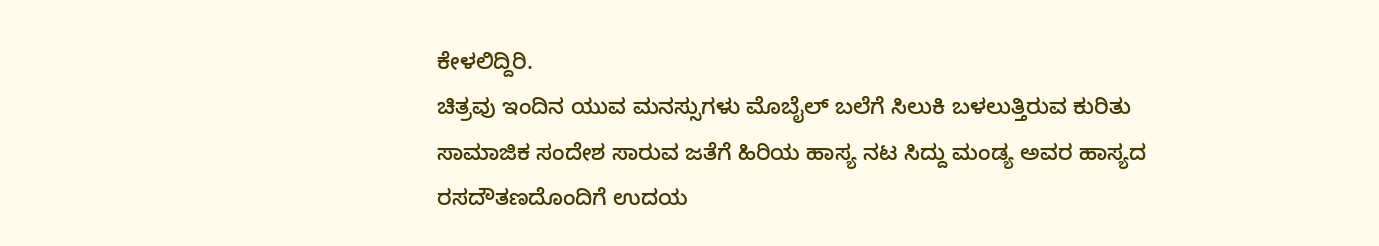ಕೇಳಲಿದ್ದಿರಿ.
ಚಿತ್ರವು ಇಂದಿನ ಯುವ ಮನಸ್ಸುಗಳು ಮೊಬೈಲ್ ಬಲೆಗೆ ಸಿಲುಕಿ ಬಳಲುತ್ತಿರುವ ಕುರಿತು ಸಾಮಾಜಿಕ ಸಂದೇಶ ಸಾರುವ ಜತೆಗೆ ಹಿರಿಯ ಹಾಸ್ಯ ನಟ ಸಿದ್ದು ಮಂಡ್ಯ ಅವರ ಹಾಸ್ಯದ ರಸದೌತಣದೊಂದಿಗೆ ಉದಯ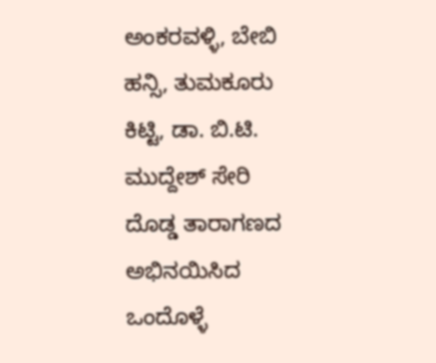ಅಂಕರವಳ್ಳಿ, ಬೇಬಿ ಹನ್ಸಿ, ತುಮಕೂರು ಕಿಟ್ಟಿ, ಡಾ. ಬಿ.ಟಿ. ಮುದ್ದೇಶ್ ಸೇರಿ ದೊಡ್ಡ ತಾರಾಗಣದ ಅಭಿನಯಿಸಿದ ಒಂದೊಳ್ಳೆ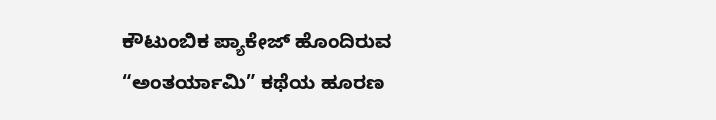ಕೌಟುಂಬಿಕ ಪ್ಯಾಕೇಜ್ ಹೊಂದಿರುವ “ಅಂತರ್ಯಾಮಿ” ಕಥೆಯ ಹೂರಣ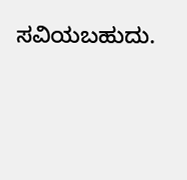ಸವಿಯಬಹುದು.